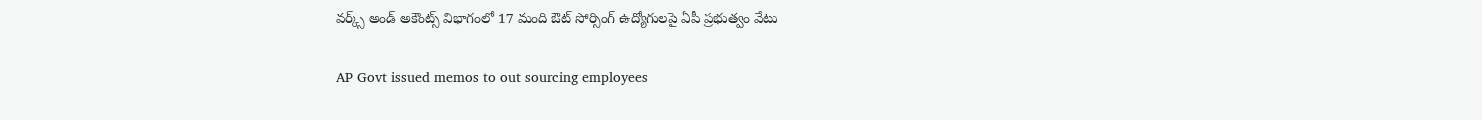వర్క్స్ అండ్ అకౌంట్స్ విభాగంలో 17 మంది ఔట్ సోర్సింగ్ ఉద్యోగులపై ఏపీ ప్రభుత్వం వేటు

AP Govt issued memos to out sourcing employees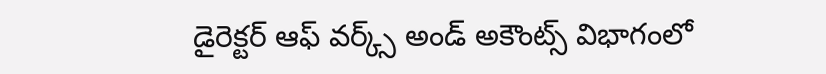డైరెక్టర్ ఆఫ్ వర్క్స్ అండ్ అకౌంట్స్ విభాగంలో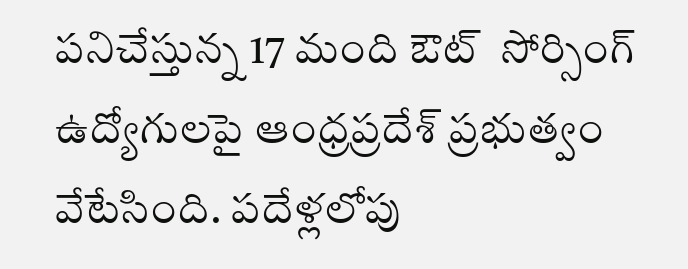పనిచేస్తున్న 17 మంది ఔట్  సోర్సింగ్ ఉద్యోగులపై ఆంధ్రప్రదేశ్ ప్రభుత్వం వేటేసింది. పదేళ్లలోపు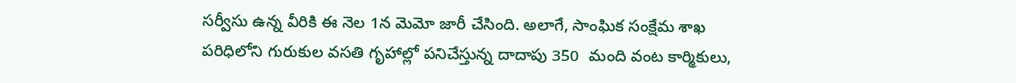సర్వీసు ఉన్న వీరికి ఈ నెల 1న మెమో జారీ చేసింది. అలాగే, సాంఘిక సంక్షేమ శాఖ పరిధిలోని గురుకుల వసతి గృహాల్లో పనిచేస్తున్న దాదాపు 350  మంది వంట కార్మికులు,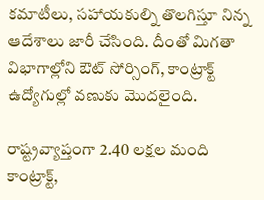కమాటీలు, సహాయకుల్ని తొలగిస్తూ నిన్న ఆదేశాలు జారీ చేసింది. దీంతో మిగతా విభాగాల్లోని ఔట్ సోర్సింగ్, కాంట్రాక్ట్ ఉద్యోగుల్లో వణుకు మొదలైంది.

రాష్ట్రవ్యాప్తంగా 2.40 లక్షల మంది కాంట్రాక్ట్,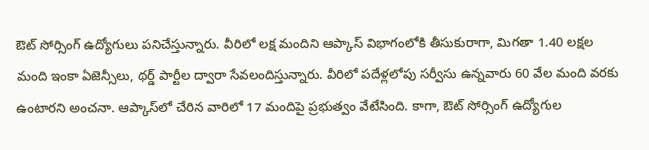ఔట్ సోర్సింగ్ ఉద్యోగులు పనిచేస్తున్నారు. వీరిలో లక్ష మందిని ఆప్కాస్ విభాగంలోకి తీసుకురాగా, మిగతా 1.40 లక్షల మంది ఇంకా ఏజెన్సీలు, థర్డ్ పార్టీల ద్వారా సేవలందిస్తున్నారు. వీరిలో పదేళ్లలోపు సర్వీసు ఉన్నవారు 60 వేల మంది వరకు ఉంటారని అంచనా. ఆప్కాస్‌లో చేరిన వారిలో 17 మందిపై ప్రభుత్వం వేటేసింది. కాగా, ఔట్ సోర్సింగ్ ఉద్యోగుల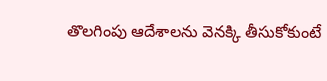తొలగింపు ఆదేశాలను వెనక్కి తీసుకోకుంటే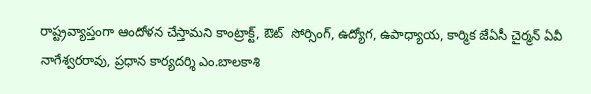రాష్ట్రవ్యాప్తంగా ఆందోళన చేస్తామని కాంట్రాక్ట్, ఔట్  సోర్సింగ్, ఉద్యోగ, ఉపాధ్యాయ, కార్మిక జేఏసీ చైర్మన్ ఏవీ నాగేశ్వరరావు, ప్రధాన కార్యదర్శి ఎం.బాలకాశి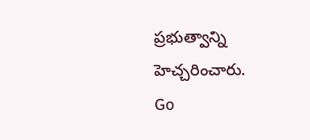ప్రభుత్వాన్ని హెచ్చరించారు.
Go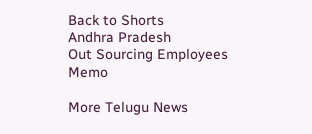Back to Shorts
Andhra Pradesh
Out Sourcing Employees
Memo

More Telugu News